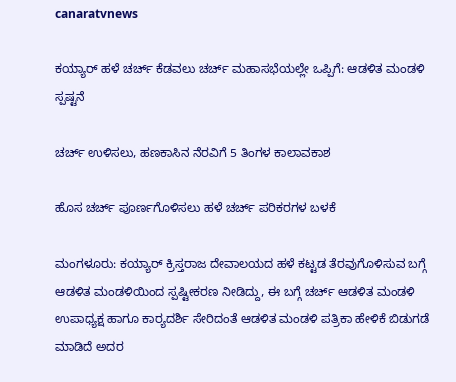canaratvnews

ಕಯ್ಯಾರ್ ಹಳೆ ಚರ್ಚ್ ಕೆಡವಲು ಚರ್ಚ್ ಮಹಾಸಭೆಯಲ್ಲೇ ಒಪ್ಪಿಗೆ: ಆಡಳಿತ ಮಂಡಳಿ ಸ್ಪಷ್ಟನೆ

ಚರ್ಚ್ ಉಳಿಸಲು, ಹಣಕಾಸಿನ ನೆರವಿಗೆ 5 ತಿಂಗಳ ಕಾಲಾವಕಾಶ

ಹೊಸ ಚರ್ಚ್ ಪೂರ್ಣಗೊಳಿಸಲು ಹಳೆ ಚರ್ಚ್ ಪರಿಕರಗಳ ಬಳಕೆ

ಮಂಗಳೂರು: ಕಯ್ಯಾರ್ ಕ್ರಿಸ್ತರಾಜ ದೇವಾಲಯದ ಹಳೆ ಕಟ್ಟಡ ತೆರವುಗೊಳಿಸುವ ಬಗ್ಗೆ ಆಡಳಿತ ಮಂಡಳಿಯಿಂದ ಸ್ಪಷ್ಟೀಕರಣ ನೀಡಿದ್ದು, ಈ ಬಗ್ಗೆ ಚರ್ಚ್ ಆಡಳಿತ ಮಂಡಳಿ ಉಪಾಧ್ಯಕ್ಷ ಹಾಗೂ ಕಾರ್‍ಯದರ್ಶಿ ಸೇರಿದಂತೆ ಆಡಳಿತ ಮಂಡಳಿ ಪತ್ರಿಕಾ ಹೇಳಿಕೆ ಬಿಡುಗಡೆ ಮಾಡಿದೆ ಅದರ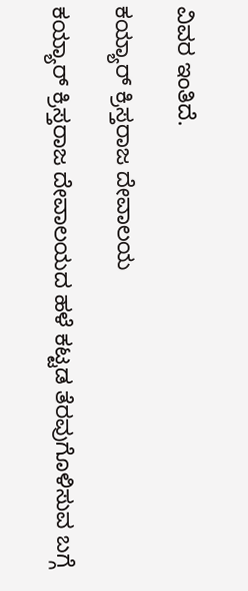ವಿವರ ಇಂತಿದೆ.

ಕಯ್ಯಾರ್ ಕ್ರಿಸ್ತರಾಜ ದೇವಾಲಯ

ಕಯ್ಯಾರ್ ಕ್ರಿಸ್ತರಾಜ ದೇವಾಲಯದ ಹಳೆ ಕಟ್ಟಡ ತೆರವುಗೊಳಿಸುವ ಬಗ್ಗೆ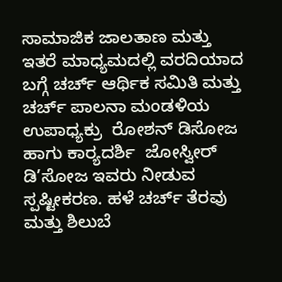ಸಾಮಾಜಿಕ ಜಾಲತಾಣ ಮತ್ತು ಇತರೆ ಮಾಧ್ಯಮದಲ್ಲಿ ವರದಿಯಾದ ಬಗ್ಗೆ ಚರ್ಚ್ ಆರ್ಥಿಕ ಸಮಿತಿ ಮತ್ತು ಚರ್ಚ್ ಪಾಲನಾ ಮಂಡಳಿಯ ಉಪಾಧ್ಯಕ್ರು  ರೋಶನ್ ಡಿಸೋಜ ಹಾಗು ಕಾರ್‍ಯದರ್ಶಿ  ಜೋಸ್ವೀರ್ ಡಿ’ಸೋಜ ಇವರು ನೀಡುವ ಸ್ಪಷ್ಟೀಕರಣ. ಹಳೆ ಚರ್ಚ್ ತೆರವು ಮತ್ತು ಶಿಲುಬೆ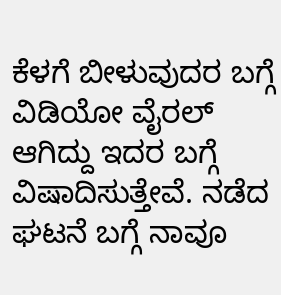ಕೆಳಗೆ ಬೀಳುವುದರ ಬಗ್ಗೆ ವಿಡಿಯೋ ವೈರಲ್ ಆಗಿದ್ದು ಇದರ ಬಗ್ಗೆ ವಿಷಾದಿಸುತ್ತೇವೆ. ನಡೆದ ಘಟನೆ ಬಗ್ಗೆ ನಾವೂ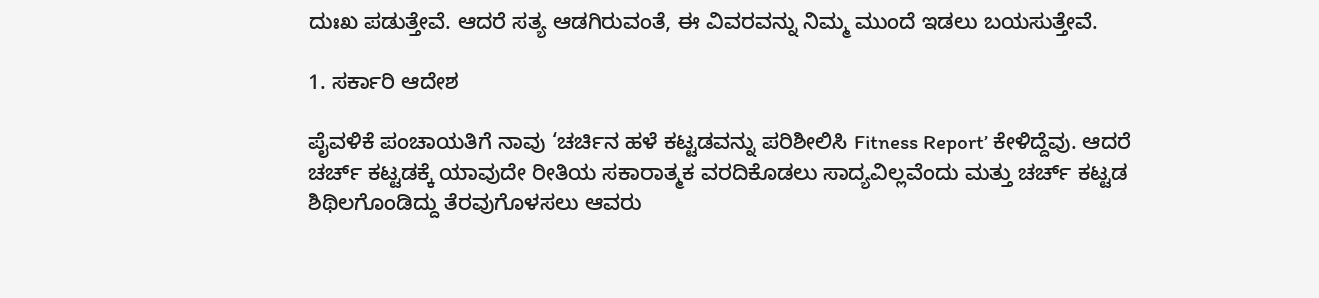ದುಃಖ ಪಡುತ್ತೇವೆ. ಆದರೆ ಸತ್ಯ ಆಡಗಿರುವಂತೆ, ಈ ವಿವರವನ್ನು ನಿಮ್ಮ ಮುಂದೆ ಇಡಲು ಬಯಸುತ್ತೇವೆ.

1. ಸರ್ಕಾರಿ ಆದೇಶ

ಪೈವಳಿಕೆ ಪಂಚಾಯತಿಗೆ ನಾವು ‘ಚರ್ಚಿನ ಹಳೆ ಕಟ್ಟಡವನ್ನು ಪರಿಶೀಲಿಸಿ Fitness Report’ ಕೇಳಿದ್ದೆವು. ಆದರೆ ಚರ್ಚ್ ಕಟ್ಟಡಕ್ಕೆ ಯಾವುದೇ ರೀತಿಯ ಸಕಾರಾತ್ಮಕ ವರದಿಕೊಡಲು ಸಾದ್ಯವಿಲ್ಲವೆಂದು ಮತ್ತು ಚರ್ಚ್ ಕಟ್ಟಡ ಶಿಥಿಲಗೊಂಡಿದ್ದು ತೆರವುಗೊಳಸಲು ಆವರು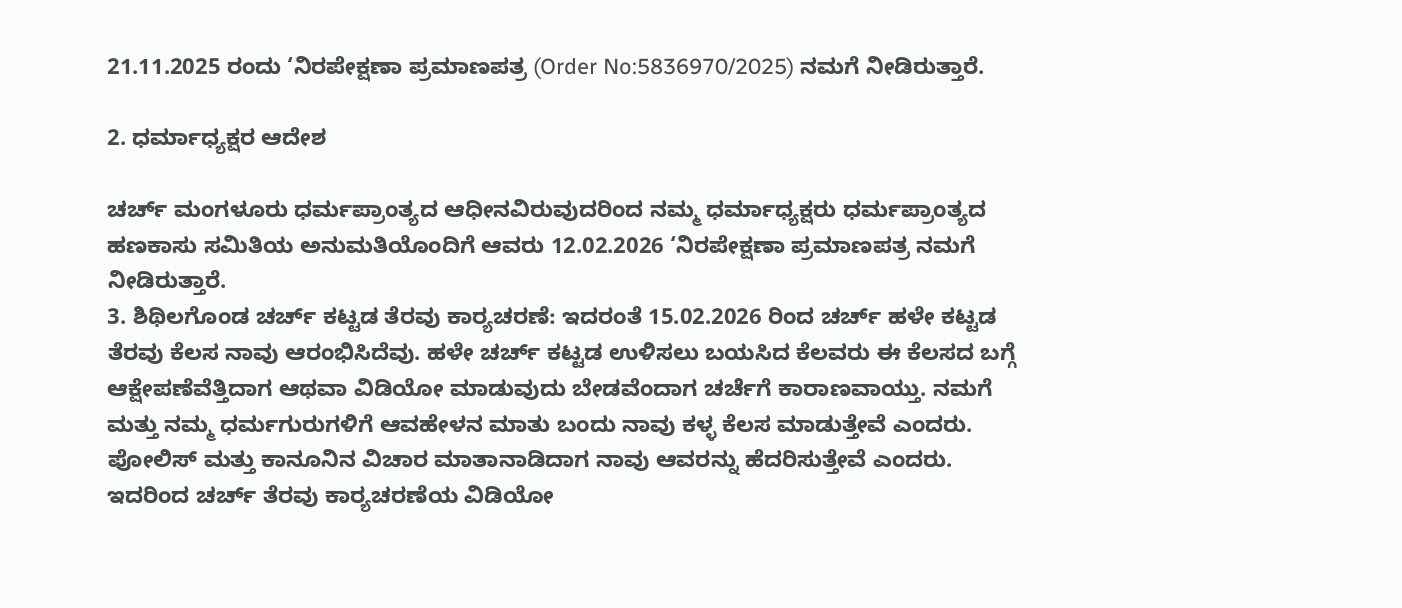21.11.2025 ರಂದು ‘ನಿರಪೇಕ್ಷಣಾ ಪ್ರಮಾಣಪತ್ರ (Order No:5836970/2025) ನಮಗೆ ನೀಡಿರುತ್ತಾರೆ.

2. ಧರ್ಮಾಧ್ಯಕ್ಷರ ಆದೇಶ

ಚರ್ಚ್ ಮಂಗಳೂರು ಧರ್ಮಪ್ರಾಂತ್ಯದ ಆಧೀನವಿರುವುದರಿಂದ ನಮ್ಮ ಧರ್ಮಾಧ್ಯಕ್ಷರು ಧರ್ಮಪ್ರಾಂತ್ಯದ ಹಣಕಾಸು ಸಮಿತಿಯ ಅನುಮತಿಯೊಂದಿಗೆ ಆವರು 12.02.2026 ‘ನಿರಪೇಕ್ಷಣಾ ಪ್ರಮಾಣಪತ್ರ ನಮಗೆ ನೀಡಿರುತ್ತಾರೆ.
3. ಶಿಥಿಲಗೊಂಡ ಚರ್ಚ್ ಕಟ್ಟಡ ತೆರವು ಕಾರ್‍ಯಚರಣೆ: ಇದರಂತೆ 15.02.2026 ರಿಂದ ಚರ್ಚ್ ಹಳೇ ಕಟ್ಟಡ ತೆರವು ಕೆಲಸ ನಾವು ಆರಂಭಿಸಿದೆವು. ಹಳೇ ಚರ್ಚ್ ಕಟ್ಟಡ ಉಳಿಸಲು ಬಯಸಿದ ಕೆಲವರು ಈ ಕೆಲಸದ ಬಗ್ಗೆ ಆಕ್ಷೇಪಣೆವೆತ್ತಿದಾಗ ಆಥವಾ ವಿಡಿಯೋ ಮಾಡುವುದು ಬೇಡವೆಂದಾಗ ಚರ್ಚೆಗೆ ಕಾರಾಣವಾಯ್ತು. ನಮಗೆ ಮತ್ತು ನಮ್ಮ ಧರ್ಮಗುರುಗಳಿಗೆ ಆವಹೇಳನ ಮಾತು ಬಂದು ನಾವು ಕಳ್ಳ ಕೆಲಸ ಮಾಡುತ್ತೇವೆ ಎಂದರು. ಪೋಲಿಸ್ ಮತ್ತು ಕಾನೂನಿನ ವಿಚಾರ ಮಾತಾನಾಡಿದಾಗ ನಾವು ಆವರನ್ನು ಹೆದರಿಸುತ್ತೇವೆ ಎಂದರು. ಇದರಿಂದ ಚರ್ಚ್ ತೆರವು ಕಾರ್‍ಯಚರಣೆಯ ವಿಡಿಯೋ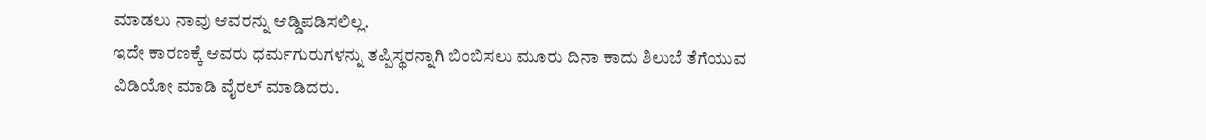ಮಾಡಲು ನಾವು ಆವರನ್ನು ಆಡ್ಡಿಪಡಿಸಲಿಲ್ಲ.
ಇದೇ ಕಾರಣಕ್ಕೆ ಆವರು ಧರ್ಮಗುರುಗಳನ್ನು ತಪ್ಪಿಸ್ಥರನ್ನಾಗಿ ಬಿಂಬಿಸಲು ಮೂರು ದಿನಾ ಕಾದು ಶಿಲುಬೆ ತೆಗೆಯುವ ವಿಡಿಯೋ ಮಾಡಿ ವೈರಲ್ ಮಾಡಿದರು.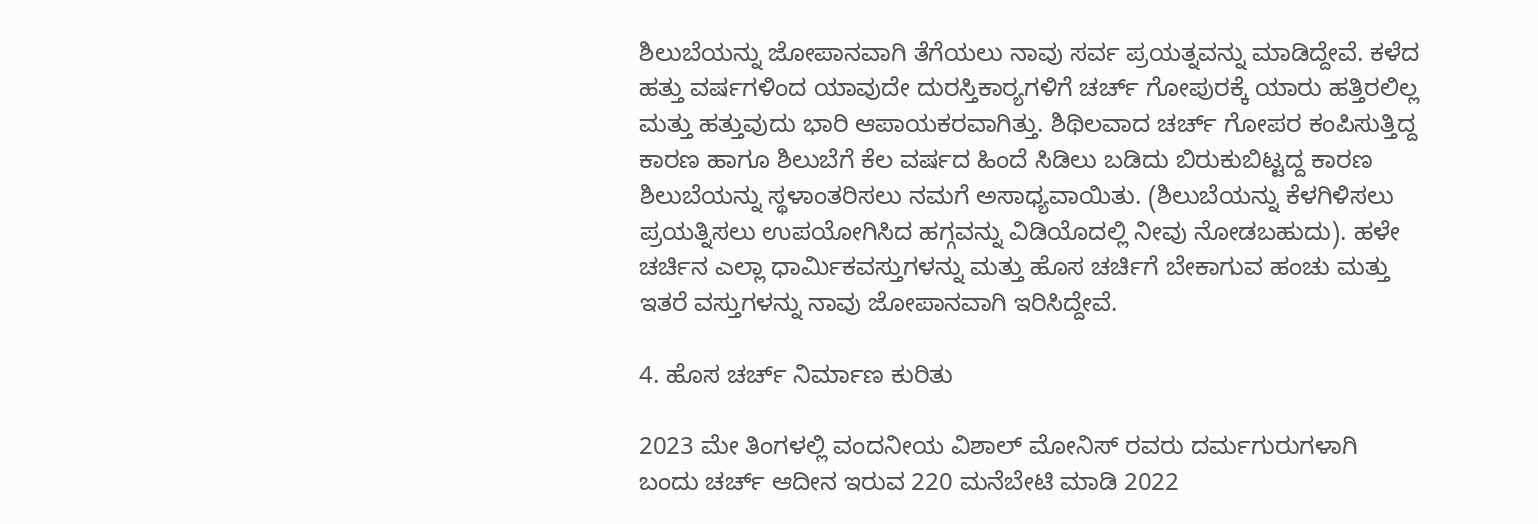ಶಿಲುಬೆಯನ್ನು ಜೋಪಾನವಾಗಿ ತೆಗೆಯಲು ನಾವು ಸರ್ವ ಪ್ರಯತ್ನವನ್ನು ಮಾಡಿದ್ದೇವೆ. ಕಳೆದ ಹತ್ತು ವರ್ಷಗಳಿಂದ ಯಾವುದೇ ದುರಸ್ತಿಕಾರ್‍ಯಗಳಿಗೆ ಚರ್ಚ್ ಗೋಪುರಕ್ಕೆ ಯಾರು ಹತ್ತಿರಲಿಲ್ಲ ಮತ್ತು ಹತ್ತುವುದು ಭಾರಿ ಆಪಾಯಕರವಾಗಿತ್ತು. ಶಿಥಿಲವಾದ ಚರ್ಚ್ ಗೋಪರ ಕಂಪಿಸುತ್ತಿದ್ದ ಕಾರಣ ಹಾಗೂ ಶಿಲುಬೆಗೆ ಕೆಲ ವರ್ಷದ ಹಿಂದೆ ಸಿಡಿಲು ಬಡಿದು ಬಿರುಕುಬಿಟ್ಟದ್ದ ಕಾರಣ ಶಿಲುಬೆಯನ್ನು ಸ್ಥಳಾಂತರಿಸಲು ನಮಗೆ ಅಸಾಧ್ಯವಾಯಿತು. (ಶಿಲುಬೆಯನ್ನು ಕೆಳಗಿಳಿಸಲು ಪ್ರಯತ್ನಿಸಲು ಉಪಯೋಗಿಸಿದ ಹಗ್ಗವನ್ನು ವಿಡಿಯೊದಲ್ಲಿ ನೀವು ನೋಡಬಹುದು). ಹಳೇ ಚರ್ಚಿನ ಎಲ್ಲಾ ಧಾರ್ಮಿಕವಸ್ತುಗಳನ್ನು ಮತ್ತು ಹೊಸ ಚರ್ಚಿಗೆ ಬೇಕಾಗುವ ಹಂಚು ಮತ್ತು ಇತರೆ ವಸ್ತುಗಳನ್ನು ನಾವು ಜೋಪಾನವಾಗಿ ಇರಿಸಿದ್ದೇವೆ.

4. ಹೊಸ ಚರ್ಚ್ ನಿರ್ಮಾಣ ಕುರಿತು

2023 ಮೇ ತಿಂಗಳಲ್ಲಿ ವಂದನೀಯ ವಿಶಾಲ್ ಮೋನಿಸ್ ರವರು ದರ್ಮಗುರುಗಳಾಗಿ ಬಂದು ಚರ್ಚ್ ಆದೀನ ಇರುವ 220 ಮನೆಬೇಟಿ ಮಾಡಿ 2022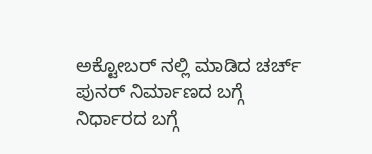ಅಕ್ಟೋಬರ್ ನಲ್ಲಿ ಮಾಡಿದ ಚರ್ಚ್ ಪುನರ್ ನಿರ್ಮಾಣದ ಬಗ್ಗೆ ನಿರ್ಧಾರದ ಬಗ್ಗೆ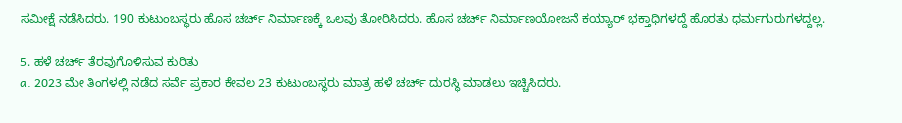ಸಮೀಕ್ಷೆ ನಡೆಸಿದರು. 190 ಕುಟುಂಬಸ್ಥರು ಹೊಸ ಚರ್ಚ್ ನಿರ್ಮಾಣಕ್ಕೆ ಒಲವು ತೋರಿಸಿದರು. ಹೊಸ ಚರ್ಚ್ ನಿರ್ಮಾಣಯೋಜನೆ ಕಯ್ಯಾರ್ ಭಕ್ತಾಧಿಗಳದ್ದೆ ಹೊರತು ಧರ್ಮಗುರುಗಳದ್ದಲ್ಲ.

5. ಹಳೆ ಚರ್ಚ್ ತೆರವುಗೊಳಿಸುವ ಕುರಿತು
a. 2023 ಮೇ ತಿಂಗಳಲ್ಲಿ ನಡೆದ ಸರ್ವೆ ಪ್ರಕಾರ ಕೇವಲ 23 ಕುಟುಂಬಸ್ಥರು ಮಾತ್ರ ಹಳೆ ಚರ್ಚ್ ದುರಸ್ಥಿ ಮಾಡಲು ಇಚ್ಚಿಸಿದರು.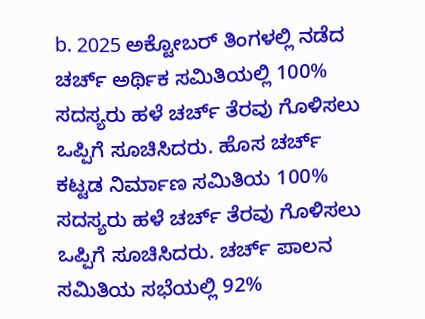b. 2025 ಅಕ್ಟೋಬರ್ ತಿಂಗಳಲ್ಲಿ ನಡೆದ ಚರ್ಚ್ ಅರ್ಥಿಕ ಸಮಿತಿಯಲ್ಲಿ 100% ಸದಸ್ಯರು ಹಳೆ ಚರ್ಚ್ ತೆರವು ಗೊಳಿಸಲು ಒಪ್ಪಿಗೆ ಸೂಚಿಸಿದರು. ಹೊಸ ಚರ್ಚ್ ಕಟ್ಟಡ ನಿರ್ಮಾಣ ಸಮಿತಿಯ 100% ಸದಸ್ಯರು ಹಳೆ ಚರ್ಚ್ ತೆರವು ಗೊಳಿಸಲು ಒಪ್ಪಿಗೆ ಸೂಚಿಸಿದರು. ಚರ್ಚ್ ಪಾಲನ ಸಮಿತಿಯ ಸಭೆಯಲ್ಲಿ 92%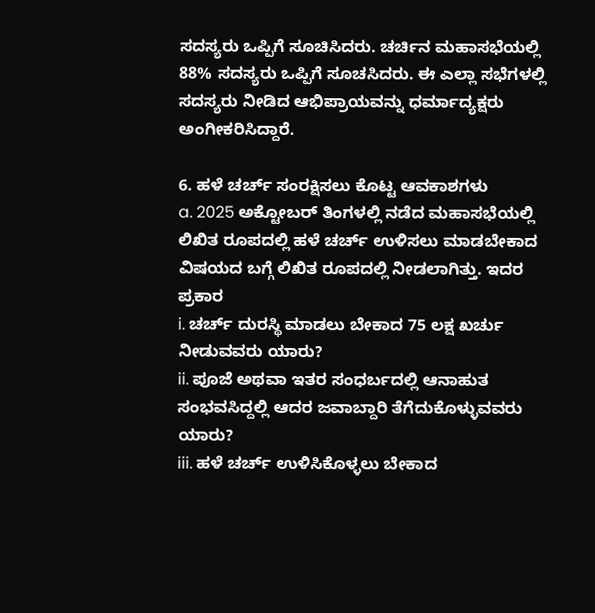ಸದಸ್ಯರು ಒಪ್ಪಿಗೆ ಸೂಚಿಸಿದರು. ಚರ್ಚಿನ ಮಹಾಸಭೆಯಲ್ಲಿ 88% ಸದಸ್ಯರು ಒಪ್ಪಿಗೆ ಸೂಚಸಿದರು. ಈ ಎಲ್ಲಾ ಸಭೆಗಳಲ್ಲಿ ಸದಸ್ಯರು ನೀಡಿದ ಆಭಿಪ್ರಾಯವನ್ನು ಧರ್ಮಾದ್ಯಕ್ಷರು ಅಂಗೀಕರಿಸಿದ್ದಾರೆ.

6. ಹಳೆ ಚರ್ಚ್ ಸಂರಕ್ಷಿಸಲು ಕೊಟ್ಟ ಆವಕಾಶಗಳು
a. 2025 ಅಕ್ಟೋಬರ್ ತಿಂಗಳಲ್ಲಿ ನಡೆದ ಮಹಾಸಭೆಯಲ್ಲಿ ಲಿಖಿತ ರೂಪದಲ್ಲಿ ಹಳೆ ಚರ್ಚ್ ಉಳಿಸಲು ಮಾಡಬೇಕಾದ ವಿಷಯದ ಬಗ್ಗೆ ಲಿಖಿತ ರೂಪದಲ್ಲಿ ನೀಡಲಾಗಿತ್ತು. ಇದರ ಪ್ರಕಾರ
i. ಚರ್ಚ್ ದುರಸ್ಥಿ ಮಾಡಲು ಬೇಕಾದ 75 ಲಕ್ಷ ಖರ್ಚು ನೀಡುವವರು ಯಾರು?
ii. ಪೂಜೆ ಅಥವಾ ಇತರ ಸಂಧರ್ಬದಲ್ಲಿ ಆನಾಹುತ ಸಂಭವಸಿದ್ದಲ್ಲಿ ಆದರ ಜವಾಬ್ದಾರಿ ತೆಗೆದುಕೊಳ್ಳುವವರು ಯಾರು?
iii. ಹಳೆ ಚರ್ಚ್ ಉಳಿಸಿಕೊಳ್ಳಲು ಬೇಕಾದ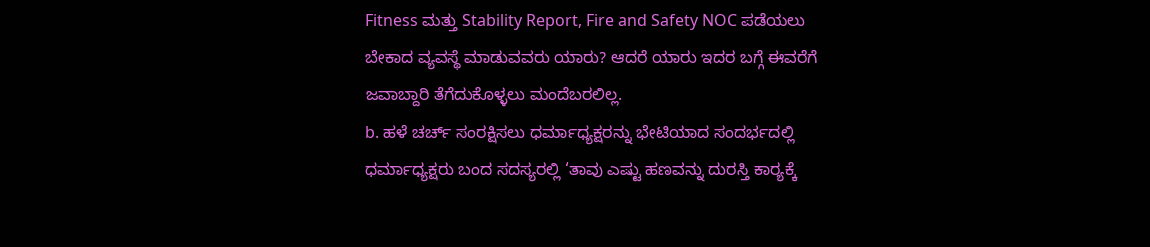Fitness ಮತ್ತು Stability Report, Fire and Safety NOC ಪಡೆಯಲು ಬೇಕಾದ ವ್ಯವಸ್ಥೆ ಮಾಡುವವರು ಯಾರು? ಆದರೆ ಯಾರು ಇದರ ಬಗ್ಗೆ ಈವರೆಗೆ ಜವಾಬ್ದಾರಿ ತೆಗೆದುಕೊಳ್ಳಲು ಮಂದೆಬರಲಿಲ್ಲ.
b. ಹಳೆ ಚರ್ಚ್ ಸಂರಕ್ಷಿಸಲು ಧರ್ಮಾಧ್ಯಕ್ಷರನ್ನು ಭೇಟಿಯಾದ ಸಂದರ್ಭದಲ್ಲಿ ಧರ್ಮಾಧ್ಯಕ್ಷರು ಬಂದ ಸದಸ್ಯರಲ್ಲಿ ‘ತಾವು ಎಷ್ಟು ಹಣವನ್ನು ದುರಸ್ತಿ ಕಾರ್‍ಯಕ್ಕೆ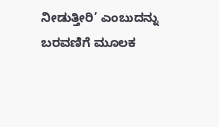ನೀಡುತ್ತೀರಿ’ ಎಂಬುದನ್ನು ಬರವಣಿಗೆ ಮೂಲಕ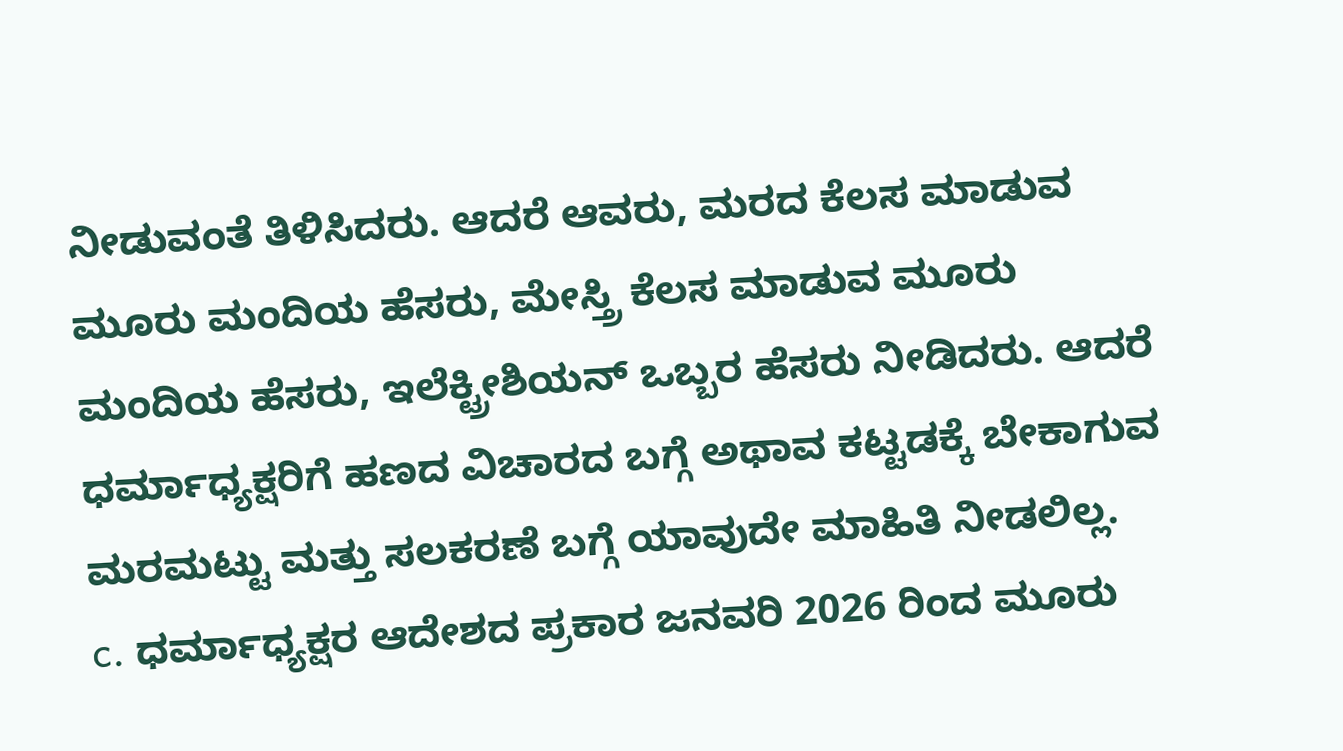ನೀಡುವಂತೆ ತಿಳಿಸಿದರು. ಆದರೆ ಆವರು, ಮರದ ಕೆಲಸ ಮಾಡುವ ಮೂರು ಮಂದಿಯ ಹೆಸರು, ಮೇಸ್ತ್ರಿ ಕೆಲಸ ಮಾಡುವ ಮೂರು ಮಂದಿಯ ಹೆಸರು, ಇಲೆಕ್ಟ್ರೀಶಿಯನ್ ಒಬ್ಬರ ಹೆಸರು ನೀಡಿದರು. ಆದರೆ ಧರ್ಮಾಧ್ಯಕ್ಷರಿಗೆ ಹಣದ ವಿಚಾರದ ಬಗ್ಗೆ ಅಥಾವ ಕಟ್ಟಡಕ್ಕೆ ಬೇಕಾಗುವ ಮರಮಟ್ಟು ಮತ್ತು ಸಲಕರಣೆ ಬಗ್ಗೆ ಯಾವುದೇ ಮಾಹಿತಿ ನೀಡಲಿಲ್ಲ.
c. ಧರ್ಮಾಧ್ಯಕ್ಷರ ಆದೇಶದ ಪ್ರಕಾರ ಜನವರಿ 2026 ರಿಂದ ಮೂರು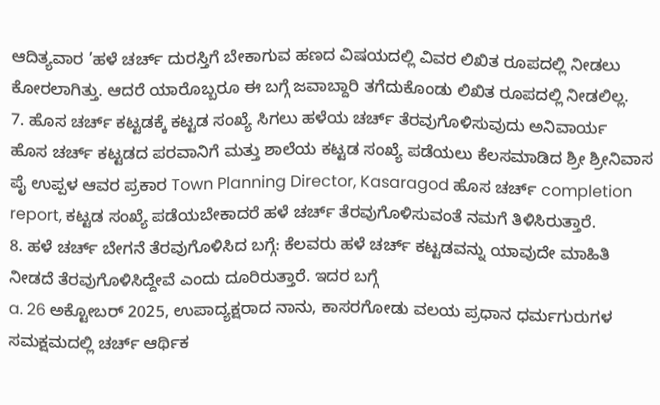ಆದಿತ್ಯವಾರ ’ಹಳೆ ಚರ್ಚ್ ದುರಸ್ತಿಗೆ ಬೇಕಾಗುವ ಹಣದ ವಿಷಯದಲ್ಲಿ ವಿವರ ಲಿಖಿತ ರೂಪದಲ್ಲಿ ನೀಡಲು ಕೋರಲಾಗಿತ್ತು. ಆದರೆ ಯಾರೊಬ್ಬರೂ ಈ ಬಗ್ಗೆ ಜವಾಬ್ದಾರಿ ತಗೆದುಕೊಂಡು ಲಿಖಿತ ರೂಪದಲ್ಲಿ ನೀಡಲಿಲ್ಲ.
7. ಹೊಸ ಚರ್ಚ್ ಕಟ್ಟಡಕ್ಕೆ ಕಟ್ಟಡ ಸಂಖ್ಯೆ ಸಿಗಲು ಹಳೆಯ ಚರ್ಚ್ ತೆರವುಗೊಳಿಸುವುದು ಅನಿವಾರ್ಯ
ಹೊಸ ಚರ್ಚ್ ಕಟ್ಟಡದ ಪರವಾನಿಗೆ ಮತ್ತು ಶಾಲೆಯ ಕಟ್ಟಡ ಸಂಖ್ಯೆ ಪಡೆಯಲು ಕೆಲಸಮಾಡಿದ ಶ್ರೀ ಶ್ರೀನಿವಾಸ ಪೈ ಉಪ್ಪಳ ಆವರ ಪ್ರಕಾರ Town Planning Director, Kasaragod ಹೊಸ ಚರ್ಚ್ completion report, ಕಟ್ಟಡ ಸಂಖ್ಯೆ ಪಡೆಯಬೇಕಾದರೆ ಹಳೆ ಚರ್ಚ್ ತೆರವುಗೊಳಿಸುವಂತೆ ನಮಗೆ ತಿಳಿಸಿರುತ್ತಾರೆ.
8. ಹಳೆ ಚರ್ಚ್ ಬೇಗನೆ ತೆರವುಗೊಳಿಸಿದ ಬಗ್ಗೆ: ಕೆಲವರು ಹಳೆ ಚರ್ಚ್ ಕಟ್ಟಡವನ್ನು ಯಾವುದೇ ಮಾಹಿತಿ ನೀಡದೆ ತೆರವುಗೊಳಿಸಿದ್ದೇವೆ ಎಂದು ದೂರಿರುತ್ತಾರೆ. ಇದರ ಬಗ್ಗೆ
a. 26 ಅಕ್ಟೋಬರ್ 2025, ಉಪಾದ್ಯಕ್ಷರಾದ ನಾನು, ಕಾಸರಗೋಡು ವಲಯ ಪ್ರಧಾನ ಧರ್ಮಗುರುಗಳ ಸಮಕ್ಷಮದಲ್ಲಿ ಚರ್ಚ್ ಆರ್ಥಿಕ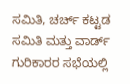ಸಮಿತಿ, ಚರ್ಚ್ ಕಟ್ಟಡ ಸಮಿತಿ ಮತ್ತು ವಾರ್ಡ್ ಗುರಿಕಾರರ ಸಭೆಯಲ್ಲಿ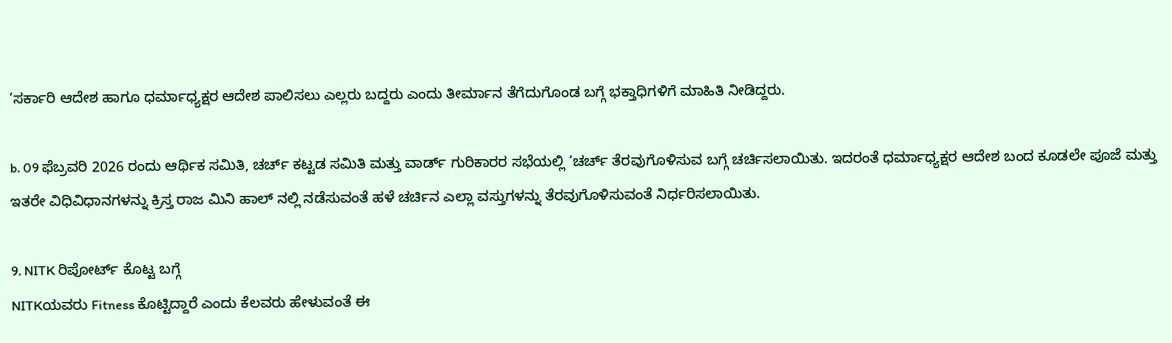‘ಸರ್ಕಾರಿ ಆದೇಶ ಹಾಗೂ ಧರ್ಮಾಧ್ಯಕ್ಷರ ಆದೇಶ ಪಾಲಿಸಲು ಎಲ್ಲರು ಬದ್ದರು ಎಂದು ತೀರ್ಮಾನ ತೆಗೆದುಗೊಂಡ ಬಗ್ಗೆ ಭಕ್ತಾಧಿಗಳಿಗೆ ಮಾಹಿತಿ ನೀಡಿದ್ದರು.

b. 09 ಫೆಬ್ರವರಿ 2026 ರಂದು ಆರ್ಥಿಕ ಸಮಿತಿ, ಚರ್ಚ್ ಕಟ್ಟಡ ಸಮಿತಿ ಮತ್ತು ವಾರ್ಡ್ ಗುರಿಕಾರರ ಸಭೆಯಲ್ಲಿ ‘ಚರ್ಚ್ ತೆರವುಗೊಳಿಸುವ ಬಗ್ಗೆ ಚರ್ಚಿಸಲಾಯಿತು. ಇದರಂತೆ ಧರ್ಮಾಧ್ಯಕ್ಷರ ಆದೇಶ ಬಂದ ಕೂಡಲೇ ಪೂಜೆ ಮತ್ತು ಇತರೇ ವಿಧಿವಿಧಾನಗಳನ್ನು ಕ್ರಿಸ್ತ ರಾಜ ಮಿನಿ ಹಾಲ್ ನಲ್ಲಿ ನಡೆಸುವಂತೆ ಹಳೆ ಚರ್ಚಿನ ಎಲ್ಲಾ ವಸ್ತುಗಳನ್ನು ತೆರವುಗೊಳಿಸುವಂತೆ ನಿರ್ಧರಿಸಲಾಯಿತು.

9. NITK ರಿಪೋರ್ಟ್ ಕೊಟ್ಟ ಬಗ್ಗೆ
NITKಯವರು Fitness ಕೊಟ್ಟಿದ್ದಾರೆ ಎಂದು ಕೆಲವರು ಹೇಳುವಂತೆ ಈ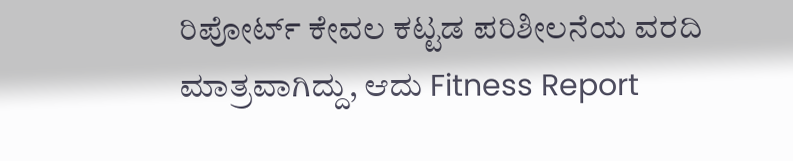ರಿಪೋರ್ಟ್ ಕೇವಲ ಕಟ್ಟಡ ಪರಿಶೀಲನೆಯ ವರದಿ ಮಾತ್ರವಾಗಿದ್ದು, ಆದು Fitness Report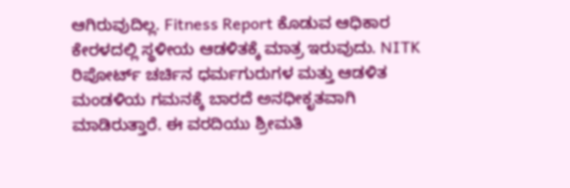ಆಗಿರುವುದಿಲ್ಲ. Fitness Report ಕೊಡುವ ಆಧಿಕಾರ ಕೇರಳದಲ್ಲಿ ಸ್ಥಳೀಯ ಆಡಳಿತಕ್ಕೆ ಮಾತ್ರ ಇರುವುದು. NITK ರಿಪೋರ್ಟ್ ಚರ್ಚಿನ ಧರ್ಮಗುರುಗಳ ಮತ್ತು ಆಡಳಿತ ಮಂಡಳಿಯ ಗಮನಕ್ಕೆ ಬಾರದೆ ಅನಧೀಕೃತವಾಗಿ ಮಾಡಿರುತ್ತಾರೆ. ಈ ವರದಿಯು ಶ್ರೀಮತಿ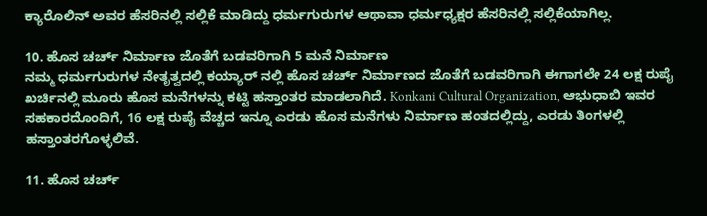ಕ್ಯಾರೊಲಿನ್ ಅವರ ಹೆಸರಿನಲ್ಲಿ ಸಲ್ಲಿಕೆ ಮಾಡಿದ್ದು ಧರ್ಮಗುರುಗಳ ಆಥಾವಾ ಧರ್ಮಧ್ಯಕ್ಷರ ಹೆಸರಿನಲ್ಲಿ ಸಲ್ಲಿಕೆಯಾಗಿಲ್ಲ.

10. ಹೊಸ ಚರ್ಚ್ ನಿರ್ಮಾಣ ಜೊತೆಗೆ ಬಡವರಿಗಾಗಿ 5 ಮನೆ ನಿರ್ಮಾಣ
ನಮ್ಮ ಧರ್ಮಗುರುಗಳ ನೇತೃತ್ವದಲ್ಲಿ ಕಯ್ಯಾರ್ ನಲ್ಲಿ ಹೊಸ ಚರ್ಚ್ ನಿರ್ಮಾಣದ ಜೊತೆಗೆ ಬಡವರಿಗಾಗಿ ಈಗಾಗಲೇ 24 ಲಕ್ಷ ರುಪೈ ಖರ್ಚಿನಲ್ಲಿ ಮೂರು ಹೊಸ ಮನೆಗಳನ್ನು ಕಟ್ಟಿ ಹಸ್ತಾಂತರ ಮಾಡಲಾಗಿದೆ. Konkani Cultural Organization, ಆಭುಧಾಬಿ ಇವರ ಸಹಕಾರದೊಂದಿಗೆ, 16 ಲಕ್ಷ ರುಪೈ ವೆಚ್ಚದ ಇನ್ನೂ ಎರಡು ಹೊಸ ಮನೆಗಳು ನಿರ್ಮಾಣ ಹಂತದಲ್ಲಿದ್ದು, ಎರಡು ತಿಂಗಳಲ್ಲಿ ಹಸ್ತಾಂತರಗೊಳ್ಳಲಿವೆ.

11. ಹೊಸ ಚರ್ಚ್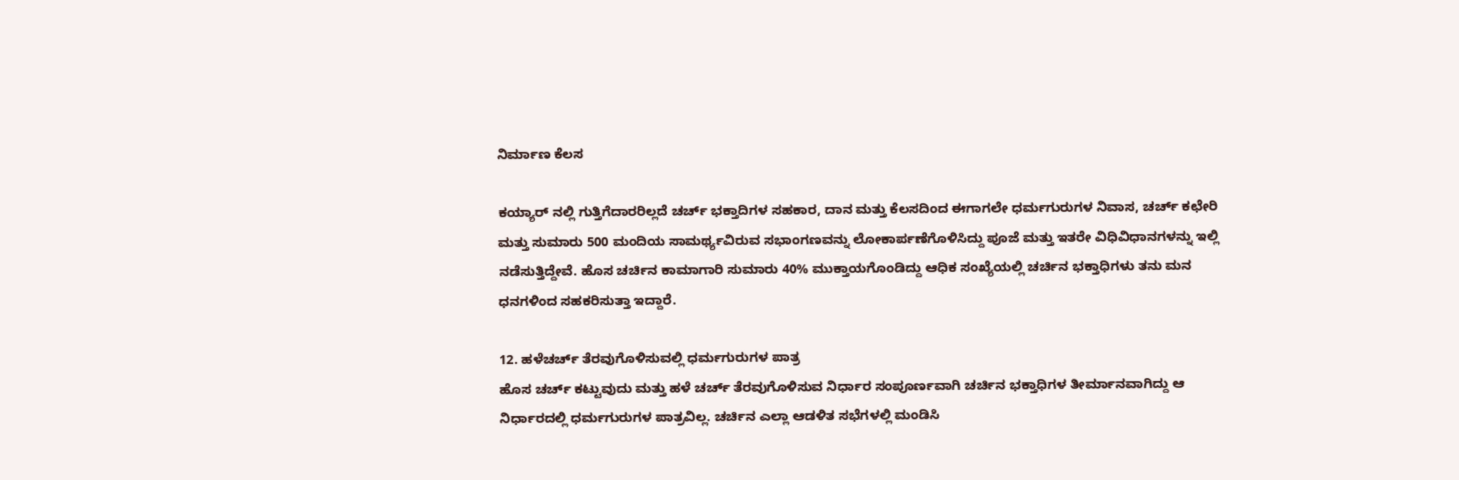ನಿರ್ಮಾಣ ಕೆಲಸ

ಕಯ್ಯಾರ್ ನಲ್ಲಿ ಗುತ್ತಿಗೆದಾರರಿಲ್ಲದೆ ಚರ್ಚ್ ಭಕ್ತಾದಿಗಳ ಸಹಕಾರ, ದಾನ ಮತ್ತು ಕೆಲಸದಿಂದ ಈಗಾಗಲೇ ಧರ್ಮಗುರುಗಳ ನಿವಾಸ, ಚರ್ಚ್ ಕಛೇರಿ ಮತ್ತು ಸುಮಾರು 500 ಮಂದಿಯ ಸಾಮರ್ಥ್ಯವಿರುವ ಸಭಾಂಗಣವನ್ನು ಲೋಕಾರ್ಪಣೆಗೊಳಿಸಿದ್ದು ಪೂಜೆ ಮತ್ತು ಇತರೇ ವಿಧಿವಿಧಾನಗಳನ್ನು ಇಲ್ಲಿ ನಡೆಸುತ್ತಿದ್ದೇವೆ. ಹೊಸ ಚರ್ಚಿನ ಕಾಮಾಗಾರಿ ಸುಮಾರು 40% ಮುಕ್ತಾಯಗೊಂಡಿದ್ದು ಆಧಿಕ ಸಂಖ್ಯೆಯಲ್ಲಿ ಚರ್ಚಿನ ಭಕ್ತಾಧಿಗಳು ತನು ಮನ ಧನಗಳಿಂದ ಸಹಕರಿಸುತ್ತಾ ಇದ್ದಾರೆ.

12. ಹಳೆಚರ್ಚ್ ತೆರವುಗೊಳಿಸುವಲ್ಲಿ ಧರ್ಮಗುರುಗಳ ಪಾತ್ರ
ಹೊಸ ಚರ್ಚ್ ಕಟ್ಟುವುದು ಮತ್ತು ಹಳೆ ಚರ್ಚ್ ತೆರವುಗೊಳಿಸುವ ನಿರ್ಧಾರ ಸಂಪೂರ್ಣವಾಗಿ ಚರ್ಚಿನ ಭಕ್ತಾಧಿಗಳ ತೀರ್ಮಾನವಾಗಿದ್ದು ಆ ನಿರ್ಧಾರದಲ್ಲಿ ಧರ್ಮಗುರುಗಳ ಪಾತ್ರವಿಲ್ಲ. ಚರ್ಚಿನ ಎಲ್ಲಾ ಆಡಳಿತ ಸಭೆಗಳಲ್ಲಿ ಮಂಡಿಸಿ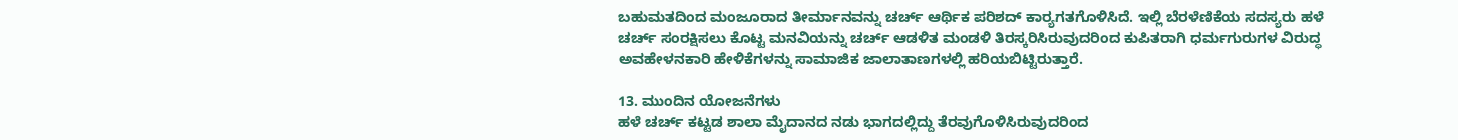ಬಹುಮತದಿಂದ ಮಂಜೂರಾದ ತೀರ್ಮಾನವನ್ನು ಚರ್ಚ್ ಆರ್ಥಿಕ ಪರಿಶದ್ ಕಾರ್‍ಯಗತಗೊಳಿಸಿದೆ. ಇಲ್ಲಿ ಬೆರಳೆಣಿಕೆಯ ಸದಸ್ಯರು ಹಳೆ ಚರ್ಚ್ ಸಂರಕ್ಷಿಸಲು ಕೊಟ್ಟ ಮನವಿಯನ್ನು ಚರ್ಚ್ ಆಡಳಿತ ಮಂಡಳಿ ತಿರಸ್ಕರಿಸಿರುವುದರಿಂದ ಕುಪಿತರಾಗಿ ಧರ್ಮಗುರುಗಳ ವಿರುದ್ಧ ಅವಹೇಳನಕಾರಿ ಹೇಳಿಕೆಗಳನ್ನು ಸಾಮಾಜಿಕ ಜಾಲಾತಾಣಗಳಲ್ಲಿ ಹರಿಯಬಿಟ್ಟಿರುತ್ತಾರೆ.

13. ಮುಂದಿನ ಯೋಜನೆಗಳು
ಹಳೆ ಚರ್ಚ್ ಕಟ್ಟಡ ಶಾಲಾ ಮೈದಾನದ ನಡು ಭಾಗದಲ್ಲಿದ್ದು ತೆರವುಗೊಳಿಸಿರುವುದರಿಂದ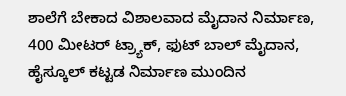ಶಾಲೆಗೆ ಬೇಕಾದ ವಿಶಾಲವಾದ ಮೈದಾನ ನಿರ್ಮಾಣ, 400 ಮೀಟರ್ ಟ್ರ್ಯಾಕ್, ಫುಟ್ ಬಾಲ್ ಮೈದಾನ, ಹೈಸ್ಕೂಲ್ ಕಟ್ಟಡ ನಿರ್ಮಾಣ ಮುಂದಿನ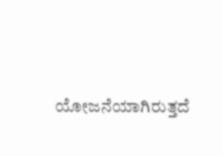ಯೋಜನೆಯಾಗಿರುತ್ತದೆ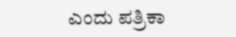ಎಂದು ಪತ್ರಿಕಾ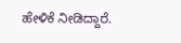ಹೇಳಿಕೆ ನೀಡಿದ್ದಾರೆ.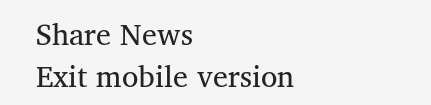Share News
Exit mobile version